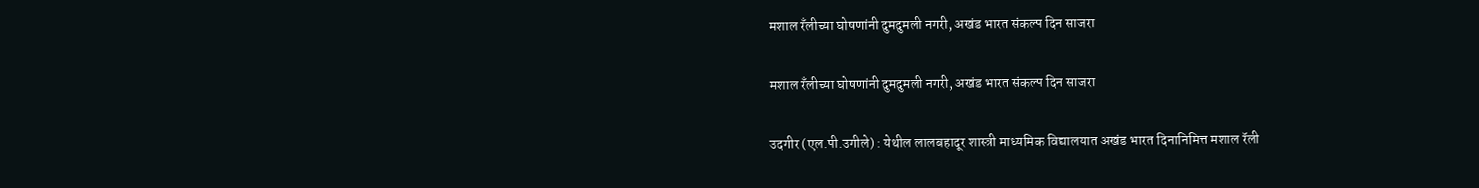मशाल रँलीच्या घोषणांनी दुमदुमली नगरी, अखंड भारत संकल्प दिन साजरा

मशाल रँलीच्या घोषणांनी दुमदुमली नगरी, अखंड भारत संकल्प दिन साजरा

उदगीर (एल.पी.उगीले) : येथील लालबहादूर शास्त्री माध्यमिक विद्यालयात अखंड भारत दिनानिमित्त मशाल रॅली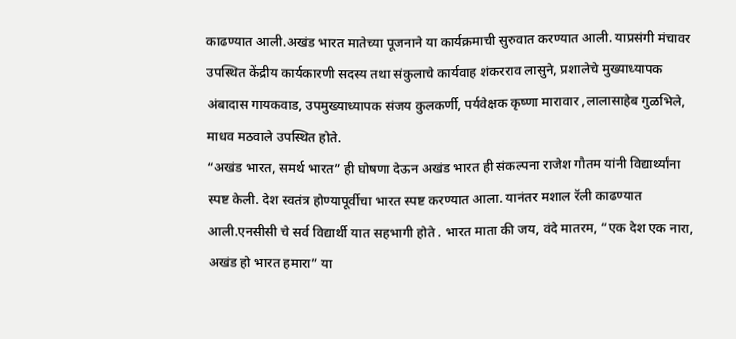काढण्यात आली.अखंड भारत मातेच्या पूजनाने या कार्यक्रमाची सुरुवात करण्यात आली. याप्रसंगी मंचावर उपस्थित केंद्रीय कार्यकारणी सदस्य तथा संकुलाचे कार्यवाह शंकरराव लासुने, प्रशालेचे मुख्याध्यापक अंबादास गायकवाड, उपमुख्याध्यापक संजय कुलकर्णी, पर्यवेक्षक कृष्णा मारावार ,लालासाहेब गुळभिले, माधव मठवाले उपस्थित होते.
“अखंड भारत, समर्थ भारत” ही घोषणा देऊन अखंड भारत ही संकल्पना राजेश गौतम यांनी विद्यार्थ्यांना स्पष्ट केली. देश स्वतंत्र होण्यापूर्वीचा भारत स्पष्ट करण्यात आला. यानंतर मशाल रॅली काढण्यात आली.एनसीसी चे सर्व विद्यार्थी यात सहभागी होते . भारत माता की जय, वंदे मातरम, “एक देश एक नारा, अखंड हो भारत हमारा” या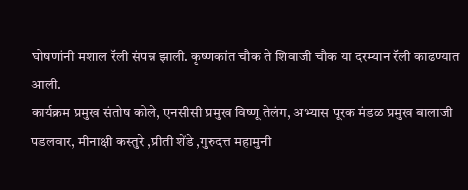घोषणांनी मशाल रॅली संपन्न झाली. कृष्णकांत चौक ते शिवाजी चौक या दरम्यान रॅली काढण्यात आली.
कार्यक्रम प्रमुख संतोष कोले, एनसीसी प्रमुख विष्णू तेलंग, अभ्यास पूरक मंडळ प्रमुख बालाजी पडलवार, मीनाक्षी कस्तुरे ,प्रीती शेंडे ,गुरुदत्त महामुनी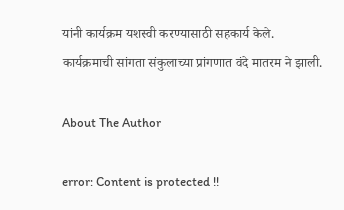यांनी कार्यक्रम यशस्वी करण्यासाठी सहकार्य केले.
कार्यक्रमाची सांगता संकुलाच्या प्रांगणात वंदे मातरम ने झाली.

About The Author

error: Content is protected !!